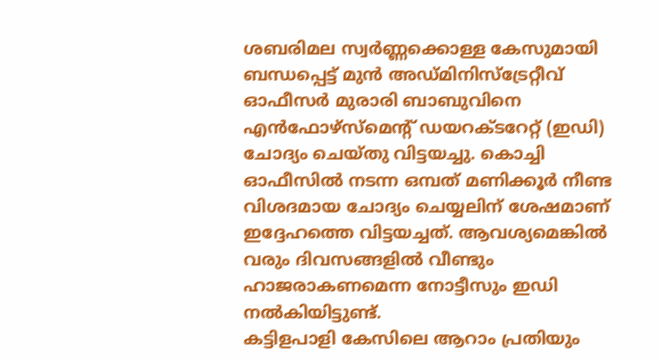ശബരിമല സ്വർണ്ണക്കൊള്ള കേസുമായി ബന്ധപ്പെട്ട് മുൻ അഡ്മിനിസ്ട്രേറ്റീവ് ഓഫീസർ മുരാരി ബാബുവിനെ എൻഫോഴ്സ്മെന്റ് ഡയറക്ടറേറ്റ് (ഇഡി) ചോദ്യം ചെയ്തു വിട്ടയച്ചു. കൊച്ചി ഓഫീസിൽ നടന്ന ഒമ്പത് മണിക്കൂർ നീണ്ട വിശദമായ ചോദ്യം ചെയ്യലിന് ശേഷമാണ് ഇദ്ദേഹത്തെ വിട്ടയച്ചത്. ആവശ്യമെങ്കിൽ വരും ദിവസങ്ങളിൽ വീണ്ടും ഹാജരാകണമെന്ന നോട്ടീസും ഇഡി നൽകിയിട്ടുണ്ട്.
കട്ടിളപാളി കേസിലെ ആറാം പ്രതിയും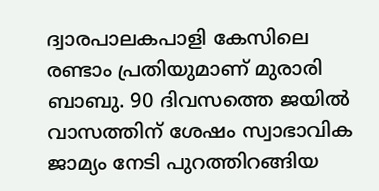ദ്വാരപാലകപാളി കേസിലെ രണ്ടാം പ്രതിയുമാണ് മുരാരി ബാബു. 90 ദിവസത്തെ ജയിൽ വാസത്തിന് ശേഷം സ്വാഭാവിക ജാമ്യം നേടി പുറത്തിറങ്ങിയ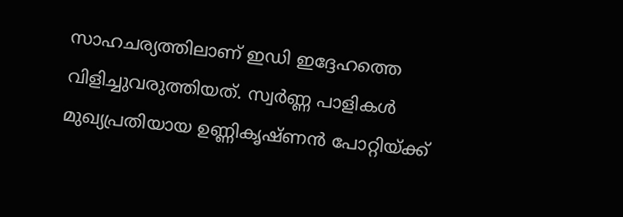സാഹചര്യത്തിലാണ് ഇഡി ഇദ്ദേഹത്തെ വിളിച്ചുവരുത്തിയത്. സ്വർണ്ണ പാളികൾ മുഖ്യപ്രതിയായ ഉണ്ണികൃഷ്ണൻ പോറ്റിയ്ക്ക്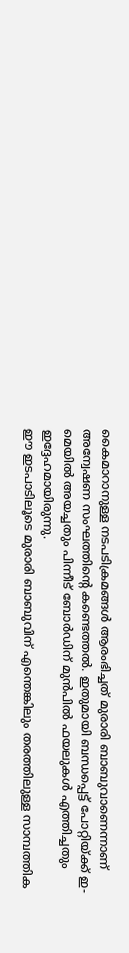കൈമാറാനുള്ള നടപടിക്രമങ്ങൾ ആരംഭിച്ചത് മുരാരി ബാബുവാണെന്നാണ് അന്വേഷണ സംഘത്തിന്റെ കണ്ടെത്തൽ. ഇതുമായി ബന്ധപ്പെട്ട് പോറ്റിയ്ക്ക് ഇ-മെയിൽ അയച്ചതും പിന്നീട് ബോർഡിന് മുൻപിൽ ഫയലുകൾ എത്തിച്ചതും ഇദ്ദേഹമായിരുന്നു.
ഈ ഇടപാടിലൂടെ മുരാരി ബാബുവിന് എന്തെങ്കിലും തരത്തിലുള്ള സാമ്പത്തിക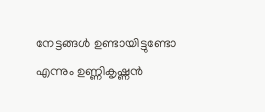നേട്ടങ്ങൾ ഉണ്ടായിട്ടുണ്ടോ എന്നും ഉണ്ണികൃഷ്ണൻ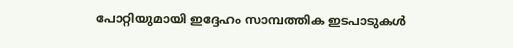പോറ്റിയുമായി ഇദ്ദേഹം സാമ്പത്തിക ഇടപാടുകൾ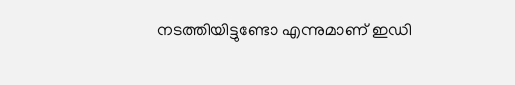നടത്തിയിട്ടുണ്ടോ എന്നുമാണ് ഇഡി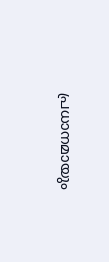പ്രധാനമായും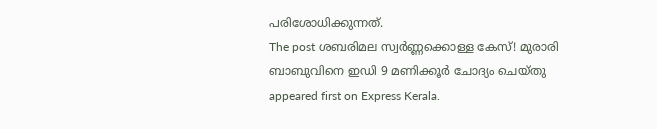പരിശോധിക്കുന്നത്.
The post ശബരിമല സ്വർണ്ണക്കൊള്ള കേസ്! മുരാരി ബാബുവിനെ ഇഡി 9 മണിക്കൂർ ചോദ്യം ചെയ്തു appeared first on Express Kerala.